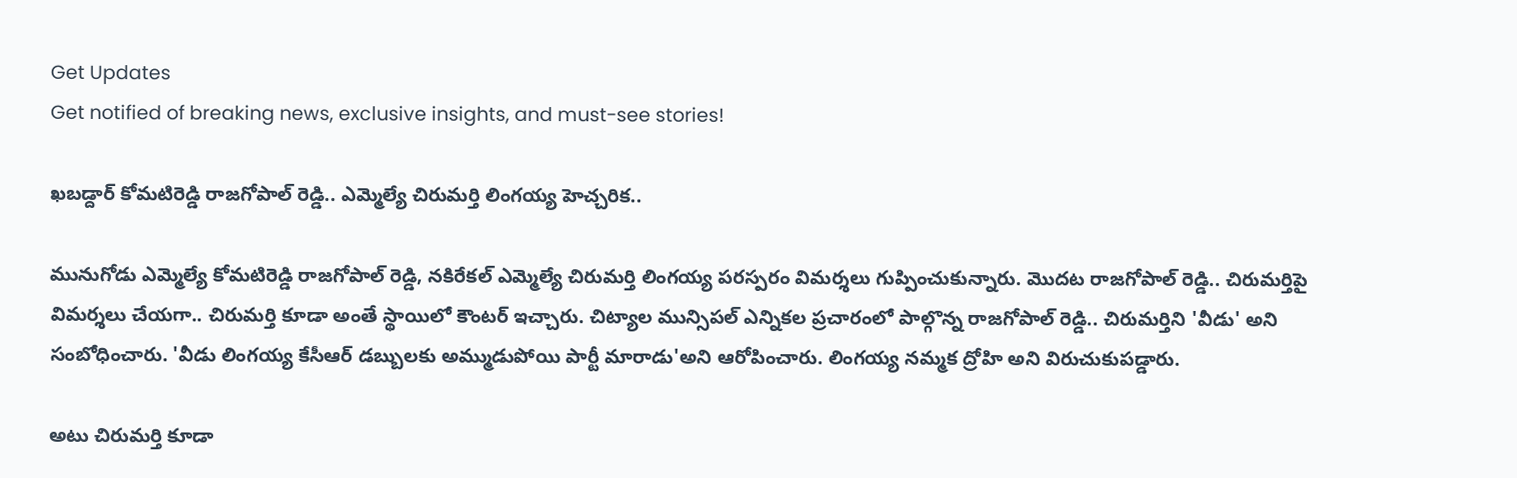Get Updates
Get notified of breaking news, exclusive insights, and must-see stories!

ఖబడ్దార్ కోమటిరెడ్డి రాజగోపాల్ రెడ్డి.. ఎమ్మెల్యే చిరుమర్తి లింగయ్య హెచ్చరిక..

మునుగోడు ఎమ్మెల్యే కోమటిరెడ్డి రాజగోపాల్ రెడ్డి, నకిరేకల్ ఎమ్మెల్యే చిరుమర్తి లింగయ్య పరస్పరం విమర్శలు గుప్పించుకున్నారు. మొదట రాజగోపాల్ రెడ్డి.. చిరుమర్తిపై విమర్శలు చేయగా.. చిరుమర్తి కూడా అంతే స్థాయిలో కౌంటర్ ఇచ్చారు. చిట్యాల మున్సిపల్ ఎన్నికల ప్రచారంలో పాల్గొన్న రాజగోపాల్ రెడ్డి.. చిరుమర్తిని 'వీడు' అని సంబోధించారు. 'వీడు లింగయ్య కేసీఆర్ డబ్బులకు అమ్ముడుపోయి పార్టీ మారాడు'అని ఆరోపించారు. లింగయ్య నమ్మక ద్రోహి అని విరుచుకుపడ్డారు.

అటు చిరుమర్తి కూడా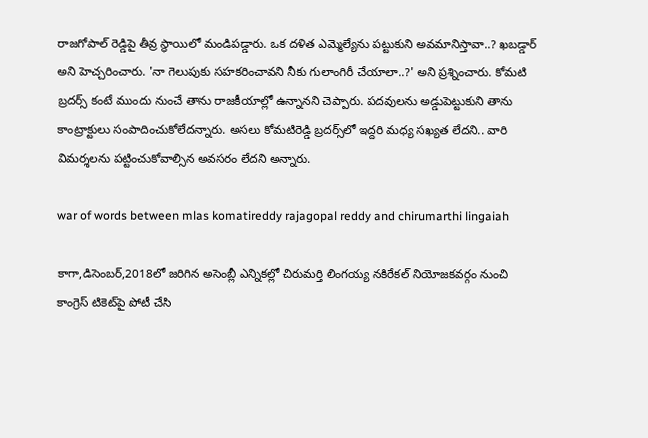రాజగోపాల్ రెడ్డిపై తీవ్ర స్థాయిలో మండిపడ్డారు. ఒక దళిత ఎమ్మెల్యేను పట్టుకుని అవమానిస్తావా..? ఖబడ్డార్ అని హెచ్చరించారు. 'నా గెలుపుకు సహకరించావని నీకు గులాంగిరీ చేయాలా..?' అని ప్రశ్నించారు. కోమటి బ్రదర్స్ కంటే ముందు నుంచే తాను రాజకీయాల్లో ఉన్నానని చెప్పారు. పదవులను అడ్డుపెట్టుకుని తాను కాంట్రాక్టులు సంపాదించుకోలేదన్నారు. అసలు కోమటిరెడ్డి బ్రదర్స్‌లో ఇద్దరి మధ్య సఖ్యత లేదని.. వారి విమర్శలను పట్టించుకోవాల్సిన అవసరం లేదని అన్నారు.

war of words between mlas komatireddy rajagopal reddy and chirumarthi lingaiah

కాగా,డిసెంబర్,2018లో జరిగిన అసెంబ్లీ ఎన్నికల్లో చిరుమర్తి లింగయ్య నకిరేకల్ నియోజకవర్గం నుంచి కాంగ్రెస్ టికెట్‌పై పోటీ చేసి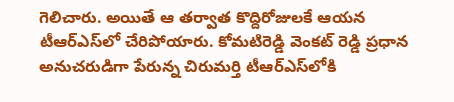గెలిచారు. అయితే ఆ తర్వాత కొద్దిరోజులకే ఆయన టీఆర్ఎస్‌లో చేరిపోయారు. కోమటిరెడ్డి వెంకట్ రెడ్డి ప్రధాన అనుచరుడిగా పేరున్న చిరుమర్తి టీఆర్ఎస్‌లోకి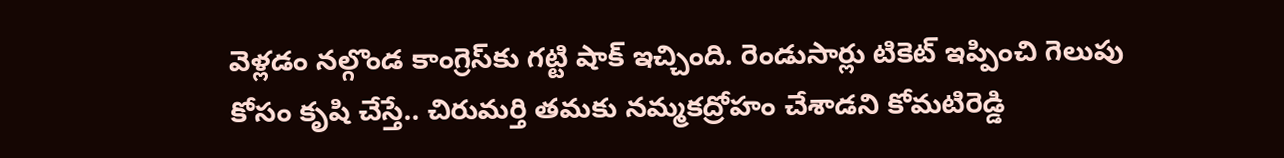వెళ్లడం నల్గొండ కాంగ్రెస్‌కు గట్టి షాక్ ఇచ్చింది. రెండుసార్లు టికెట్ ఇప్పించి గెలుపు కోసం కృషి చేస్తే.. చిరుమర్తి తమకు నమ్మకద్రోహం చేశాడని కోమటిరెడ్డి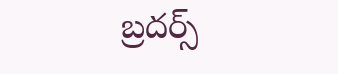బ్రదర్స్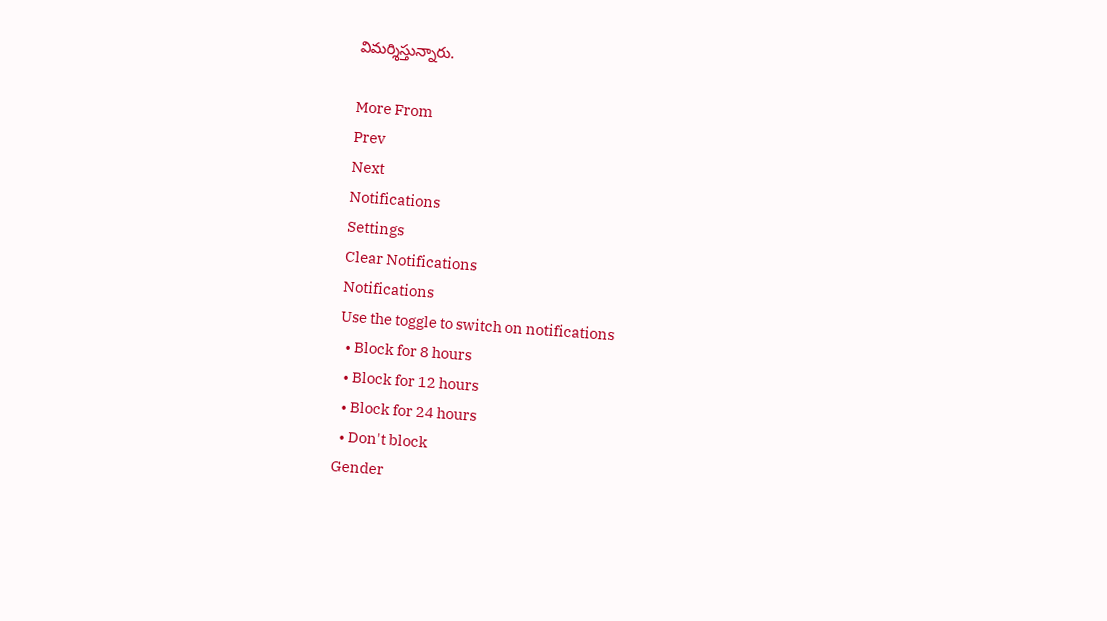విమర్శిస్తున్నారు.

More From
Prev
Next
Notifications
Settings
Clear Notifications
Notifications
Use the toggle to switch on notifications
  • Block for 8 hours
  • Block for 12 hours
  • Block for 24 hours
  • Don't block
Gender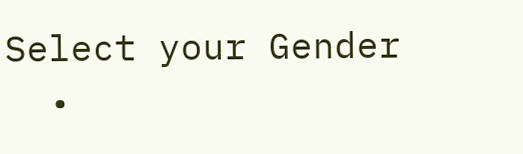Select your Gender
  •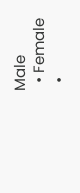Male
  • Female
  •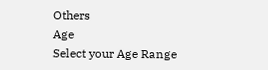Others
Age
Select your Age Range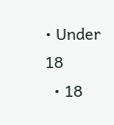• Under 18
  • 18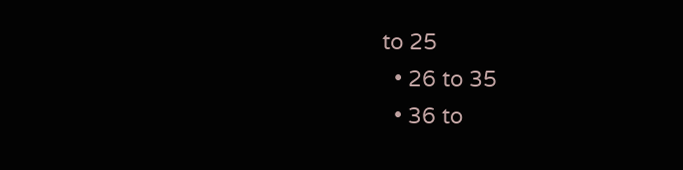to 25
  • 26 to 35
  • 36 to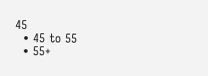45
  • 45 to 55
  • 55+